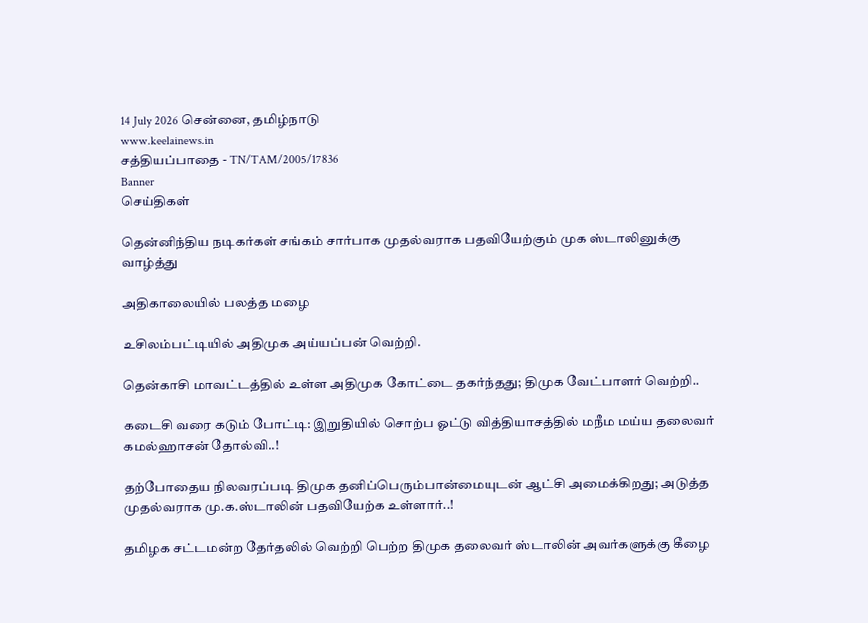14 July 2026 சென்னை, தமிழ்நாடு
www.keelainews.in
சத்தியப்பாதை - TN/TAM/2005/17836
Banner
செய்திகள்

தென்னிந்திய நடிகர்கள் சங்கம் சார்பாக முதல்வராக பதவியேற்கும் முக ஸ்டாலினுக்கு வாழ்த்து

அதிகாலையில் பலத்த மழை

உசிலம்பட்டியில் அதிமுக அய்யப்பன் வெற்றி.

தென்காசி மாவட்டத்தில் உள்ள அதிமுக கோட்டை தகர்ந்தது; திமுக வேட்பாளர் வெற்றி..

கடைசி வரை கடும் போட்டி: இறுதியில் சொற்ப ஓட்டு வித்தியாசத்தில் மநீம மய்ய தலைவர் கமல்ஹாசன் தோல்வி..!

தற்போதைய நிலவரப்படி திமுக தனிப்பெரும்பான்மையுடன் ஆட்சி அமைக்கிறது; அடுத்த முதல்வராக மு.க.ஸ்டாலின் பதவியேற்க உள்ளார்..!

தமிழக சட்டமன்ற தேர்தலில் வெற்றி பெற்ற திமுக தலைவர் ஸ்டாலின் அவர்களுக்கு கீழை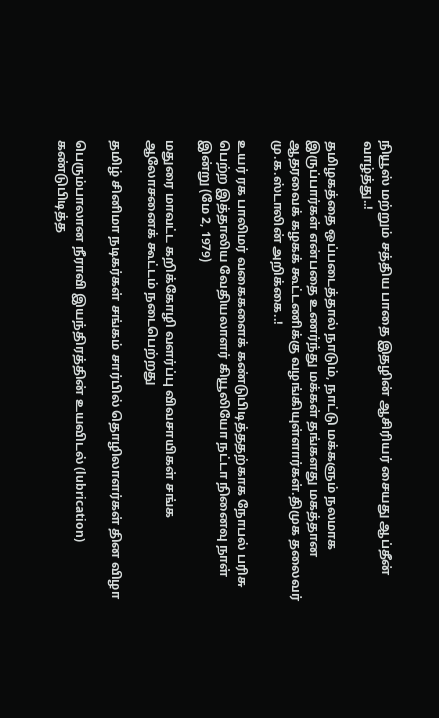நியூஸ் மற்றும் சத்திய பாதை இதழின் ஆசிரியர் சையது ஆப்தீன் வாழ்த்து..!

தமிழகத்தை ஒப்படைத்தால் நாடும், நாட்டு மக்களும் நலமாக இருப்பார்கள் என்பதை உணர்ந்து மக்கள் தங்களது மகத்தான ஆதரவைக் கழகக் கூட்டணிக்கு வழங்கியுள்ளார்கள்.திமுக தலைவர் மு.க.ஸ்டாலின் அறிக்கை..!

உயர் ரக பாலிமர் வகைகளைக் கண்டுபிடித்ததற்காக நோபல் பரிசு பெற்ற இத்தாலிய வேதியலாளர் கியூலியோ நட்டா நினைவு நாள் இன்று (மே 2, 1979)

மதுரை மாவட்ட கறிக்கோழி வளர்ப்பு விவசாயிகள் சங்க ஆலோசனைக் கூட்டம் நடைபெற்றது

தமிழ் சினிமா நடிகர்கள் சங்கம் சார்பில் தொழிலாளர்கள் தின விழா

பெரும்பாலான நீராவி இயந்திரத்தின் உயவிடல் (lubrication) கண்டுபிடித்த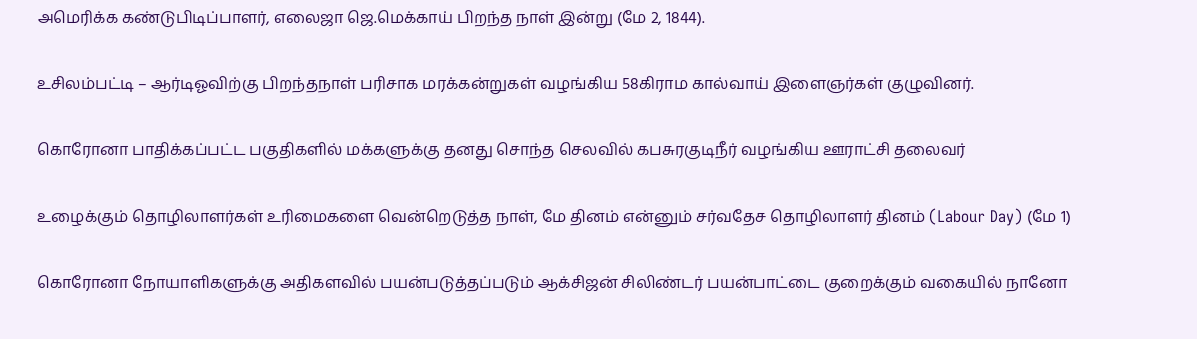அமெரிக்க கண்டுபிடிப்பாளர், எலைஜா ஜெ.மெக்காய் பிறந்த நாள் இன்று (மே 2, 1844).

உசிலம்பட்டி – ஆர்டிஓவிற்கு பிறந்தநாள் பரிசாக மரக்கன்றுகள் வழங்கிய 58கிராம கால்வாய் இளைஞர்கள் குழுவினர்.

கொரோனா பாதிக்கப்பட்ட பகுதிகளில் மக்களுக்கு தனது சொந்த செலவில் கபசுரகுடிநீர் வழங்கிய ஊராட்சி தலைவர்

உழைக்கும் தொழிலாளர்கள் உரிமைகளை வென்றெடுத்த நாள், மே தினம் என்னும் சர்வதேச தொழிலாளர் தினம் (Labour Day) (மே 1)

கொரோனா நோயாளிகளுக்கு அதிகளவில் பயன்படுத்தப்படும் ஆக்சிஜன் சிலிண்டர் பயன்பாட்டை குறைக்கும் வகையில் நானோ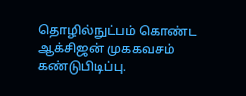தொழில்நுட்பம் கொண்ட ஆக்சிஜன் முககவசம் கண்டுபிடிப்பு.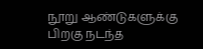நூறு ஆண்டுகளுக்கு பிறகு நடந்த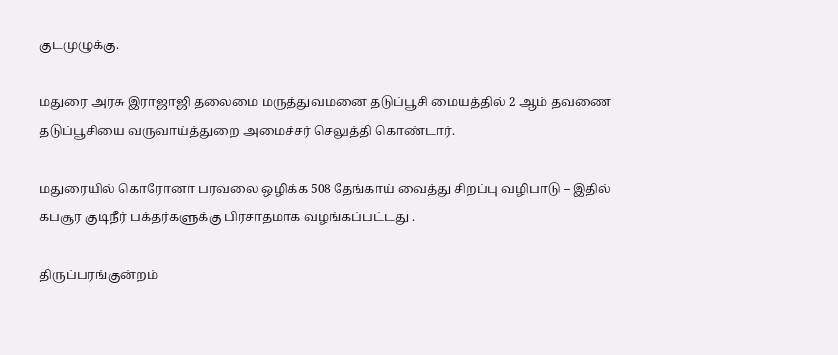குடமுழுக்கு.

மதுரை அரசு இராஜாஜி தலைமை மருத்துவமனை தடுப்பூசி மையத்தில் 2 ஆம் தவணை தடுப்பூசியை வருவாய்த்துறை அமைச்சர் செலுத்தி கொண்டார்.

மதுரையில் கொரோனா பரவலை ஒழிக்க 508 தேங்காய் வைத்து சிறப்பு வழிபாடு – இதில் கபசூர குடிநீர் பக்தர்களுக்கு பிரசாதமாக வழங்கப்பட்டது .

திருப்பரங்குன்றம்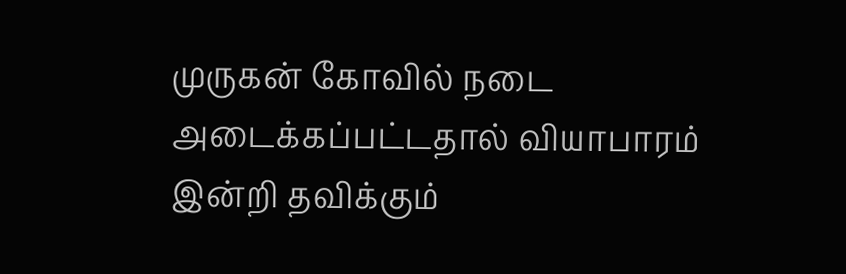முருகன் கோவில் நடை அடைக்கப்பட்டதால் வியாபாரம் இன்றி தவிக்கும்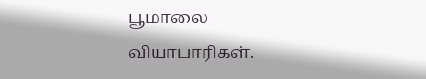பூமாலை வியாபாரிகள்.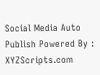Social Media Auto Publish Powered By : XYZScripts.com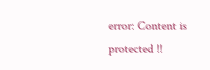error: Content is protected !!